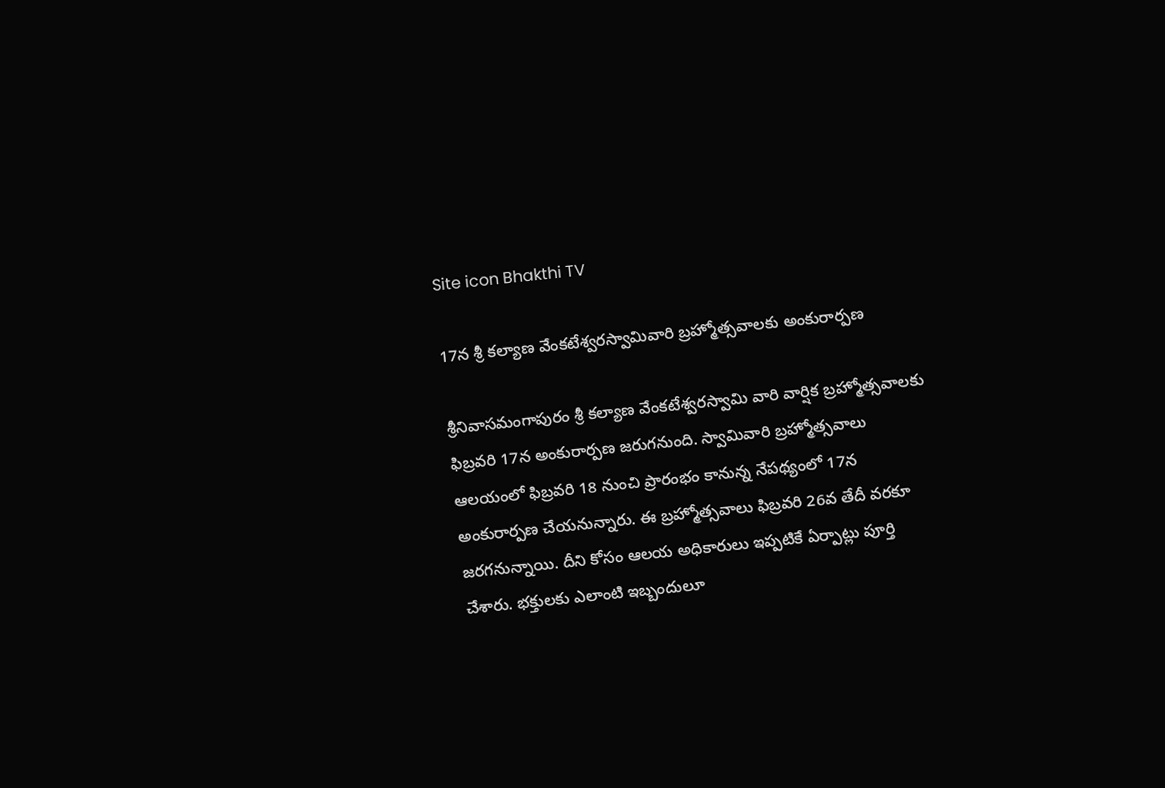Site icon Bhakthi TV

17న శ్రీ కల్యాణ వేంకటేశ్వరస్వామివారి బ్ర‌హ్మోత్స‌వాల‌కు అంకురార్ప‌ణ‌

శ్రీనివాసమంగాపురం శ్రీ కల్యాణ వేంకటేశ్వరస్వామి వారి వార్షిక బ్ర‌హ్మోత్స‌వాల‌కు ఫిబ్ర‌వ‌రి 17న‌ అంకురార్ప‌ణ జ‌రుగ‌నుంది. స్వామివారి బ్రహ్మోత్సవాలు ఆలయంలో ఫిబ్రవరి 18 నుంచి ప్రారంభం కానున్న నేపథ్యంలో 17న అంకురార్పణ చేయనున్నారు. ఈ బ్రహ్మోత్సవాలు ఫిబ్రవరి 26వ తేదీ వరకూ జరగనున్నాయి. దీని కోసం ఆలయ అధికారులు ఇప్పటికే ఏర్పాట్లు పూర్తి చేశారు. భక్తులకు ఎలాంటి ఇబ్బందులూ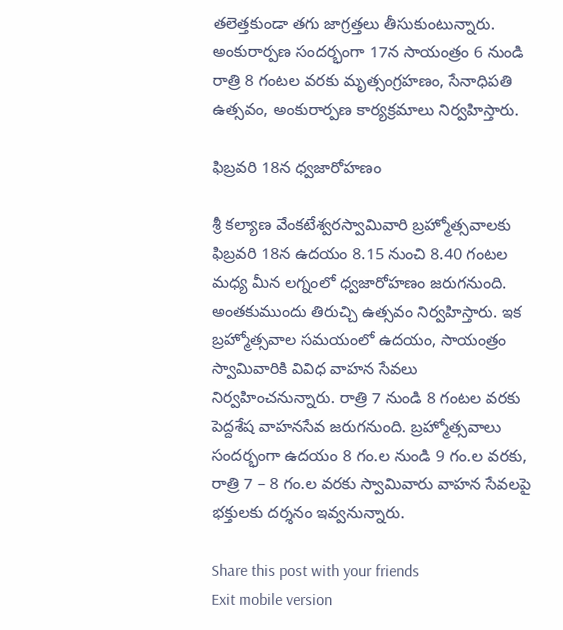తలెత్తకుండా తగు జాగ్రత్తలు తీసుకుంటున్నారు. అంకురార్పణ సందర్భంగా 17న సాయంత్రం 6 నుండి రాత్రి 8 గంట‌ల వ‌ర‌కు మృత్సంగ్ర‌హ‌ణం, సేనాధిప‌తి ఉత్స‌వం, అంకురార్ప‌ణ కార్య‌క్రమాలు నిర్వ‌హిస్తారు.

ఫిబ్ర‌వ‌రి 18న ధ్వ‌జారోహ‌ణం

శ్రీ కల్యాణ వేంకటేశ్వరస్వామివారి బ్ర‌హ్మోత్స‌వాలకు ఫిబ్ర‌వ‌రి 18న ఉద‌యం 8.15 నుంచి 8.40 గంట‌ల మ‌ధ్య మీన ల‌గ్నంలో ధ్వ‌జారోహ‌ణం జ‌రుగ‌నుంది. అంత‌కుముందు తిరుచ్చి ఉత్స‌వం నిర్వ‌హిస్తారు. ఇక బ్రహ్మోత్సవాల సమయంలో ఉదయం, సాయంత్రం స్వామివారికి వివిధ వాహన సేవలు నిర్వహించనున్నారు. రాత్రి 7 నుండి 8 గంట‌ల వ‌ర‌కు పెద్ద‌శేష వాహ‌న‌సేవ జ‌రుగ‌నుంది. బ్రహ్మోత్సవాలు సందర్భంగా ఉదయం 8 గం.ల నుండి 9 గం.ల వరకు, రాత్రి 7 – 8 గం.ల వరకు స్వామివారు వాహన సేవలపై భక్తులకు దర్శనం ఇవ్వనున్నారు.

Share this post with your friends
Exit mobile version